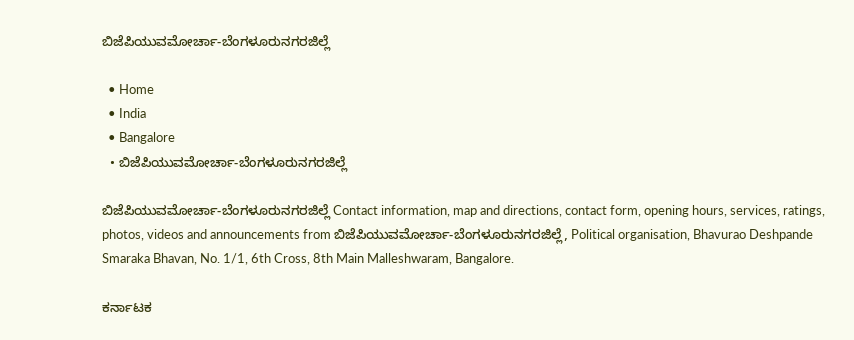ಬಿಜೆಪಿಯುವಮೋರ್ಚಾ-ಬೆಂಗಳೂರುನಗರಜಿಲ್ಲೆ

  • Home
  • India
  • Bangalore
  • ಬಿಜೆಪಿಯುವಮೋರ್ಚಾ-ಬೆಂಗಳೂರುನಗರಜಿಲ್ಲೆ

ಬಿಜೆಪಿಯುವಮೋರ್ಚಾ-ಬೆಂಗಳೂರುನಗರಜಿಲ್ಲೆ Contact information, map and directions, contact form, opening hours, services, ratings, photos, videos and announcements from ಬಿಜೆಪಿಯುವಮೋರ್ಚಾ-ಬೆಂಗಳೂರುನಗರಜಿಲ್ಲೆ, Political organisation, Bhavurao Deshpande Smaraka Bhavan, No. 1/1, 6th Cross, 8th Main Malleshwaram, Bangalore.

ಕರ್ನಾಟಕ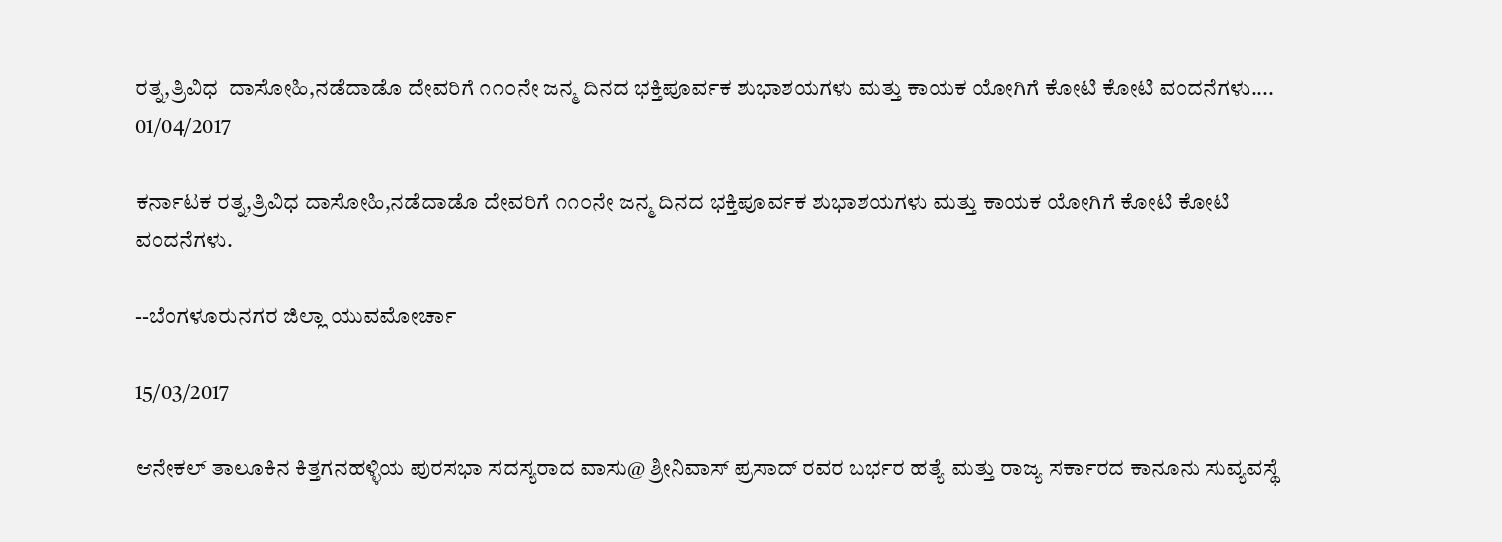ರತ್ನ,ತ್ರಿವಿಧ  ದಾಸೋಹಿ,ನಡೆದಾಡೊ ದೇವರಿಗೆ ೧೧೦ನೇ ಜನ್ಮ ದಿನದ ಭಕ್ತಿಪೂರ್ವಕ ಶುಭಾಶಯಗಳು ಮತ್ತು ಕಾಯಕ ಯೋಗಿಗೆ ಕೋಟಿ ಕೋಟಿ ವಂದನೆಗಳು....
01/04/2017

ಕರ್ನಾಟಕ ರತ್ನ,ತ್ರಿವಿಧ ದಾಸೋಹಿ,ನಡೆದಾಡೊ ದೇವರಿಗೆ ೧೧೦ನೇ ಜನ್ಮ ದಿನದ ಭಕ್ತಿಪೂರ್ವಕ ಶುಭಾಶಯಗಳು ಮತ್ತು ಕಾಯಕ ಯೋಗಿಗೆ ಕೋಟಿ ಕೋಟಿ ವಂದನೆಗಳು.

--ಬೆಂಗಳೂರುನಗರ ಜಿಲ್ಲಾ ಯುವಮೋರ್ಚಾ

15/03/2017

ಆನೇಕಲ್ ತಾಲೂಕಿನ ಕಿತ್ತಗನಹಳ್ಳಿಯ ಪುರಸಭಾ ಸದಸ್ಯರಾದ ವಾಸು@ ಶ್ರೀನಿವಾಸ್ ಪ್ರಸಾದ್ ರವರ ಬರ್ಭರ ಹತ್ಯೆ ಮತ್ತು ರಾಜ್ಯ ಸರ್ಕಾರದ ಕಾನೂನು ಸುವ್ಯವಸ್ಥೆ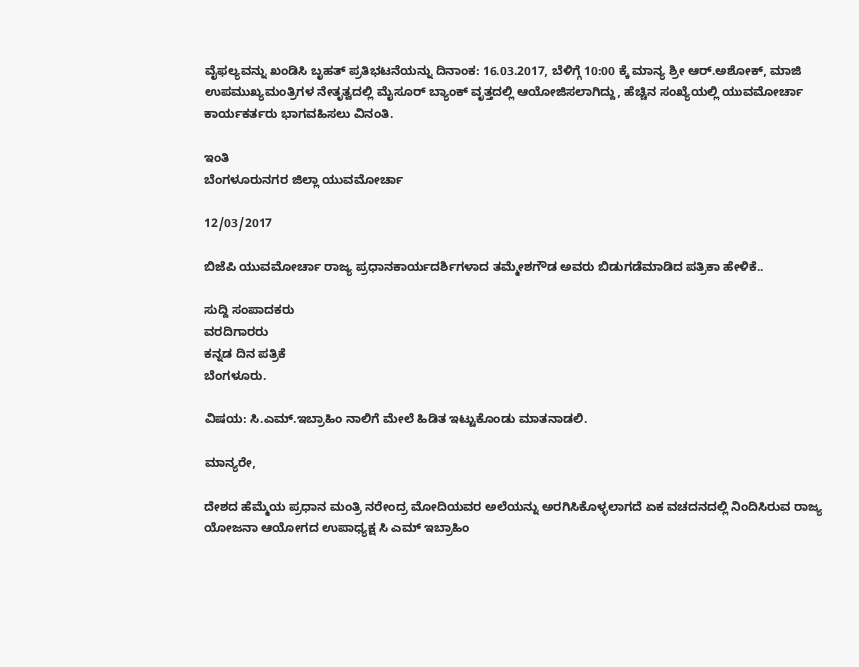ವೈಫಲ್ಯವನ್ನು ಖಂಡಿಸಿ ಬೃಹತ್ ಪ್ರತಿಭಟನೆಯನ್ನು ದಿನಾಂಕ: 16.03.2017, ಬೆಳಿಗ್ಗೆ 10:00 ಕ್ಕೆ ಮಾನ್ಯ ಶ್ರೀ ಆರ್.ಅಶೋಕ್, ಮಾಜಿ ಉಪಮುಖ್ಯಮಂತ್ರಿಗಳ ನೇತೃತ್ವದಲ್ಲಿ ಮೈಸೂರ್ ಬ್ಯಾಂಕ್ ವೃತ್ತದಲ್ಲಿ ಆಯೋಜಿಸಲಾಗಿದ್ದು, ಹೆಚ್ಚಿನ ಸಂಖ್ಯೆಯಲ್ಲಿ ಯುವಮೋರ್ಚಾ ಕಾರ್ಯಕರ್ತರು ಭಾಗವಹಿಸಲು ವಿನಂತಿ.

ಇಂತಿ
ಬೆಂಗಳೂರುನಗರ ಜಿಲ್ಲಾ ಯುವಮೋರ್ಚಾ

12/03/2017

ಬಿಜೆಪಿ ಯುವಮೋರ್ಚಾ ರಾಜ್ಯ ಪ್ರಧಾನಕಾರ್ಯದರ್ಶಿಗಳಾದ ತಮ್ಮೇಶಗೌಡ ಅವರು ಬಿಡುಗಡೆಮಾಡಿದ ಪತ್ರಿಕಾ ಹೇಳಿಕೆ..

ಸುದ್ದಿ ಸಂಪಾದಕರು
ವರದಿಗಾರರು
ಕನ್ನಡ ದಿನ ಪತ್ರಿಕೆ
ಬೆಂಗಳೂರು.

ವಿಷಯ: ಸಿ.ಎಮ್.ಇಬ್ರಾಹಿಂ ನಾಲಿಗೆ ಮೇಲೆ ಹಿಡಿತ ಇಟ್ಟುಕೊಂಡು ಮಾತನಾಡಲಿ.

ಮಾನ್ಯರೇ,

ದೇಶದ ಹೆಮ್ಮೆಯ ಪ್ರಧಾನ ಮಂತ್ರಿ ನರೇಂದ್ರ ಮೋದಿಯವರ ಅಲೆಯನ್ನು ಅರಗಿಸಿಕೊಳ್ಳಲಾಗದೆ ಏಕ ವಚದನದಲ್ಲಿ ನಿಂದಿಸಿರುವ ರಾಜ್ಯ ಯೋಜನಾ ಆಯೋಗದ ಉಪಾಧ್ಯಕ್ಷ ಸಿ ಎಮ್ ಇಬ್ರಾಹಿಂ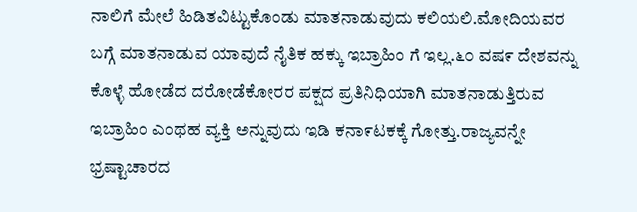ನಾಲಿಗೆ ಮೇಲೆ ಹಿಡಿತವಿಟ್ಟುಕೊಂಡು ಮಾತನಾಡುವುದು ಕಲಿಯಲಿ.ಮೋದಿಯವರ ಬಗ್ಗೆ ಮಾತನಾಡುವ ಯಾವುದೆ ನೈತಿಕ ಹಕ್ಕು ಇಬ್ರಾಹಿಂ ಗೆ ಇಲ್ಲ.೬೦ ವಷ೯ ದೇಶವನ್ನು ಕೊಳ್ಳೆ ಹೋಡೆದ ದರೋಡೆಕೋರರ ಪಕ್ಷದ ಪ್ರತಿನಿಧಿಯಾಗಿ ಮಾತನಾಡುತ್ತಿರುವ ಇಬ್ರಾಹಿಂ ಎಂಥಹ ವ್ಯಕ್ತಿ ಅನ್ನುವುದು ಇಡಿ ಕನಾ೯ಟಕಕ್ಕೆ ಗೋತ್ತು.ರಾಜ್ಯವನ್ನೇ ಭ್ರಷ್ಟಾಚಾರದ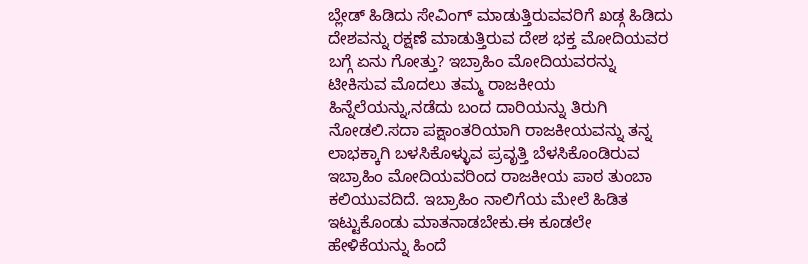ಬ್ಲೇಡ್ ಹಿಡಿದು ಸೇವಿಂಗ್ ಮಾಡುತ್ತಿರುವವರಿಗೆ ಖಡ್ಗ ಹಿಡಿದು ದೇಶವನ್ನು ರಕ್ಷಣೆ ಮಾಡುತ್ತಿರುವ ದೇಶ ಭಕ್ತ ಮೋದಿಯವರ ಬಗ್ಗೆ ಏನು ಗೋತ್ತು? ಇಬ್ರಾಹಿಂ ಮೋದಿಯವರನ್ನು ಟೀಕಿಸುವ ಮೊದಲು ತಮ್ಮ ರಾಜಕೀಯ ಹಿನ್ನೆಲೆಯನ್ನು,ನಡೆದು ಬಂದ ದಾರಿಯನ್ನು ತಿರುಗಿ ನೋಡಲಿ.ಸದಾ ಪಕ್ಷಾಂತರಿಯಾಗಿ ರಾಜಕೀಯವನ್ನು ತನ್ನ ಲಾಭಕ್ಕಾಗಿ ಬಳಸಿಕೊಳ್ಳುವ ಪ್ರವೃತ್ತಿ ಬೆಳಸಿಕೊಂಡಿರುವ ಇಬ್ರಾಹಿಂ ಮೋದಿಯವರಿಂದ ರಾಜಕೀಯ ಪಾಠ ತುಂಬಾ ಕಲಿಯುವದಿದೆ. ಇಬ್ರಾಹಿಂ ನಾಲಿಗೆಯ ಮೇಲೆ ಹಿಡಿತ ಇಟ್ಟುಕೊಂಡು ಮಾತನಾಡಬೇಕು.ಈ ಕೂಡಲೇ ಹೇಳಿಕೆಯನ್ನು ಹಿಂದೆ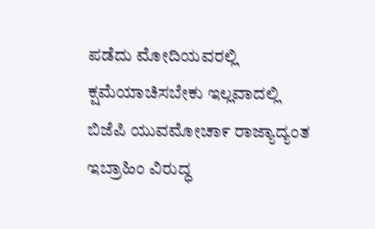ಪಡೆದು ಮೋದಿಯವರಲ್ಲಿ ಕ್ಷಮೆಯಾಚಿಸಬೇಕು ಇಲ್ಲವಾದಲ್ಲಿ ಬಿಜೆಪಿ ಯುವಮೋಚಾ೯ ರಾಜ್ಯಾದ್ಯಂತ ಇಬ್ರಾಹಿಂ ವಿರುದ್ಧ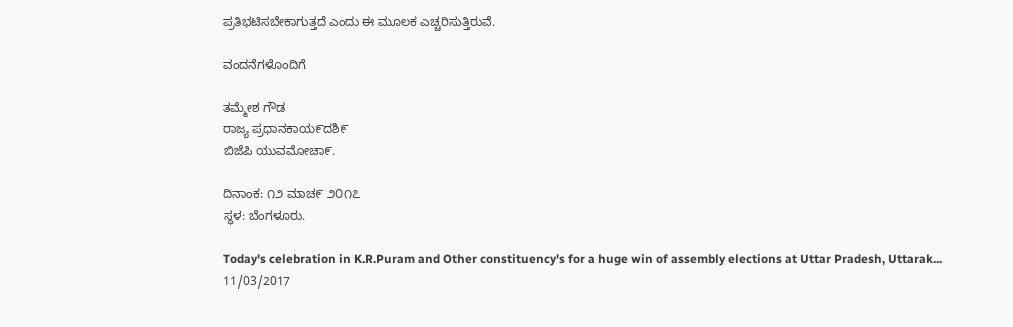ಪ್ರತಿಭಟಿಸಬೇಕಾಗುತ್ತದೆ ಎಂದು ಈ ಮೂಲಕ ಎಚ್ಚರಿಸುತ್ತಿರುವೆ.

ವಂದನೆಗಳೊಂದಿಗೆ

ತಮ್ಮೇಶ ಗೌಡ
ರಾಜ್ಯ ಪ್ರಧಾನಕಾಯ೯ದಶಿ೯
ಬಿಜೆಪಿ ಯುವಮೋಚಾ೯.

ದಿನಾಂಕ: ೧೨ ಮಾಚ೯ ೨೦೧೭
ಸ್ಥಳ: ಬೆಂಗಳೂರು.

Today's celebration in K.R.Puram and Other constituency's for a huge win of assembly elections at Uttar Pradesh, Uttarak...
11/03/2017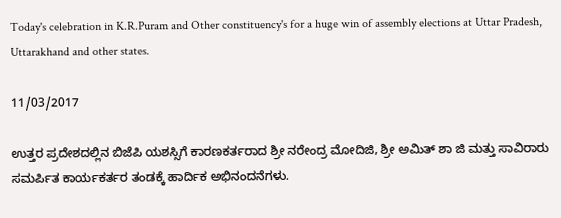Today's celebration in K.R.Puram and Other constituency's for a huge win of assembly elections at Uttar Pradesh, Uttarakhand and other states.

11/03/2017

ಉತ್ತರ ಪ್ರದೇಶದಲ್ಲಿನ ಬಿಜೆಪಿ ಯಶಸ್ಸಿಗೆ ಕಾರಣಕರ್ತರಾದ ಶ್ರೀ ನರೇಂದ್ರ ಮೋದಿಜಿ, ಶ್ರೀ ಅಮಿತ್ ಶಾ ಜಿ ಮತ್ತು ಸಾವಿರಾರು ಸಮರ್ಪಿತ ಕಾರ್ಯಕರ್ತರ ತಂಡಕ್ಕೆ ಹಾರ್ದಿಕ ಅಭಿನಂದನೆಗಳು.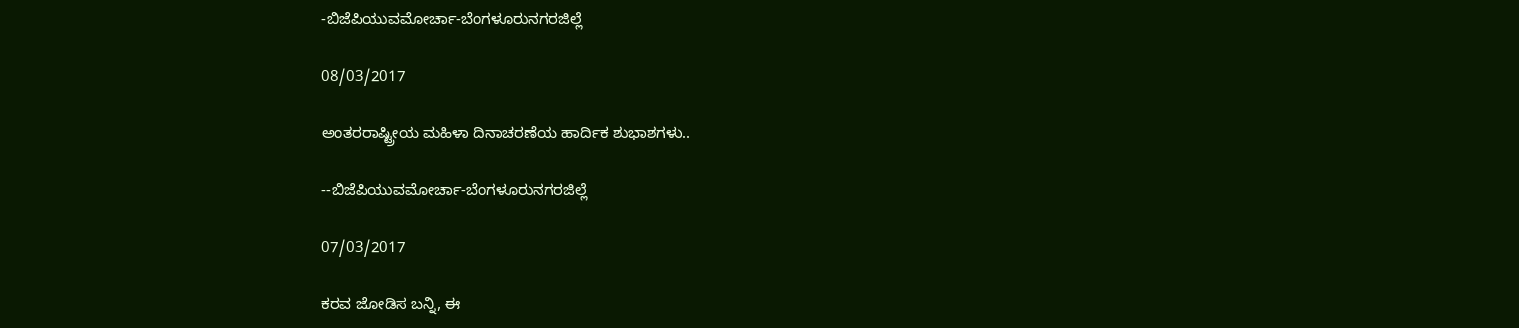-ಬಿಜೆಪಿಯುವಮೋರ್ಚಾ-ಬೆಂಗಳೂರುನಗರಜಿಲ್ಲೆ

08/03/2017

ಅಂತರರಾಷ್ಟ್ರೀಯ ಮಹಿಳಾ ದಿನಾಚರಣೆಯ ಹಾರ್ದಿಕ ಶುಭಾಶಗಳು..

--ಬಿಜೆಪಿಯುವಮೋರ್ಚಾ-ಬೆಂಗಳೂರುನಗರಜಿಲ್ಲೆ

07/03/2017

ಕರವ ಜೋಡಿಸ ಬನ್ನಿ, ಈ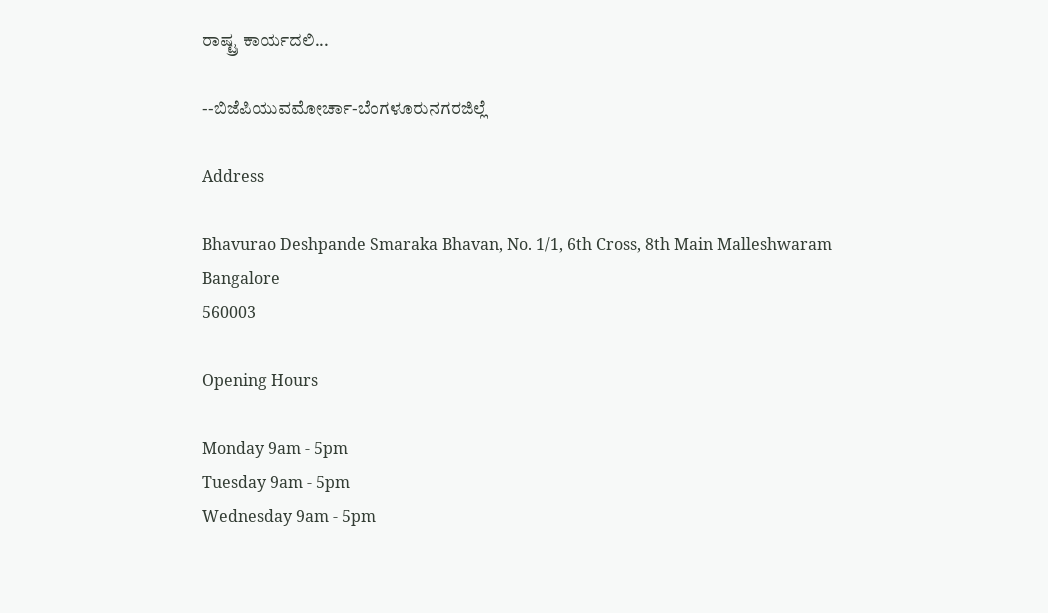ರಾಷ್ಟ್ರ ಕಾರ್ಯದಲಿ...

--ಬಿಜೆಪಿಯುವಮೋರ್ಚಾ-ಬೆಂಗಳೂರುನಗರಜಿಲ್ಲೆ

Address

Bhavurao Deshpande Smaraka Bhavan, No. 1/1, 6th Cross, 8th Main Malleshwaram
Bangalore
560003

Opening Hours

Monday 9am - 5pm
Tuesday 9am - 5pm
Wednesday 9am - 5pm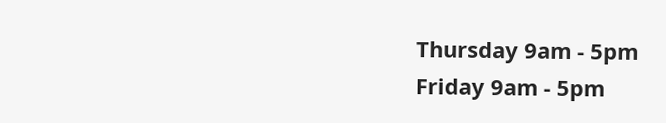Thursday 9am - 5pm
Friday 9am - 5pm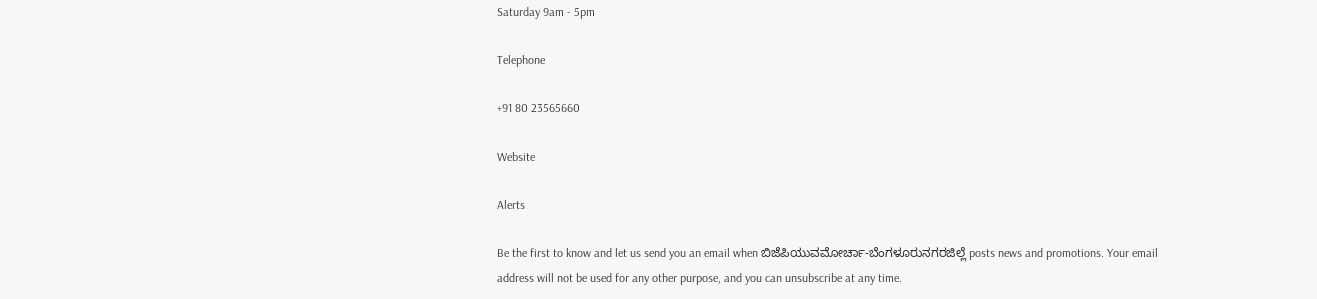Saturday 9am - 5pm

Telephone

+91 80 23565660

Website

Alerts

Be the first to know and let us send you an email when ಬಿಜೆಪಿಯುವಮೋರ್ಚಾ-ಬೆಂಗಳೂರುನಗರಜಿಲ್ಲೆ posts news and promotions. Your email address will not be used for any other purpose, and you can unsubscribe at any time.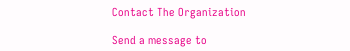Contact The Organization

Send a message to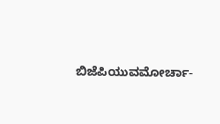ಬಿಜೆಪಿಯುವಮೋರ್ಚಾ-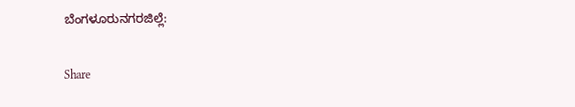ಬೆಂಗಳೂರುನಗರಜಿಲ್ಲೆ:

Share